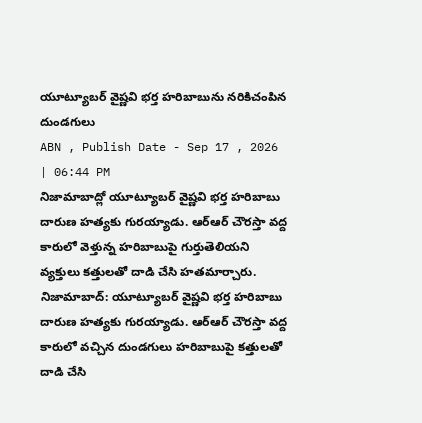యూట్యూబర్ వైష్ణవి భర్త హరిబాబును నరికిచంపిన దుండగులు
ABN , Publish Date - Sep 17 , 2026 | 06:44 PM
నిజామాబాద్లో యూట్యూబర్ వైష్ణవి భర్త హరిబాబు దారుణ హత్యకు గురయ్యాడు. ఆర్ఆర్ చౌరస్తా వద్ద కారులో వెళ్తున్న హరిబాబుపై గుర్తుతెలియని వ్యక్తులు కత్తులతో దాడి చేసి హతమార్చారు.
నిజామాబాద్: యూట్యూబర్ వైష్ణవి భర్త హరిబాబు దారుణ హత్యకు గురయ్యాడు. ఆర్ఆర్ చౌరస్తా వద్ద కారులో వచ్చిన దుండగులు హరిబాబుపై కత్తులతో దాడి చేసి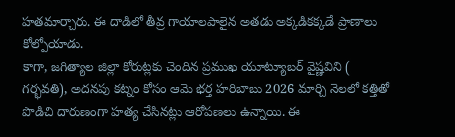హతమార్చారు. ఈ దాడిలో తీవ్ర గాయాలపాలైన అతడు అక్కడికక్కడే ప్రాణాలు కోల్పోయాడు.
కాగా, జగిత్యాల జిల్లా కోరుట్లకు చెందిన ప్రముఖ యూట్యూబర్ వైష్ణవిని ( గర్భవతి), అదనపు కట్నం కోసం ఆమె భర్త హరిబాబు 2026 మార్చి నెలలో కత్తితో పొడిచి దారుణంగా హత్య చేసినట్లు ఆరోపణలు ఉన్నాయి. ఈ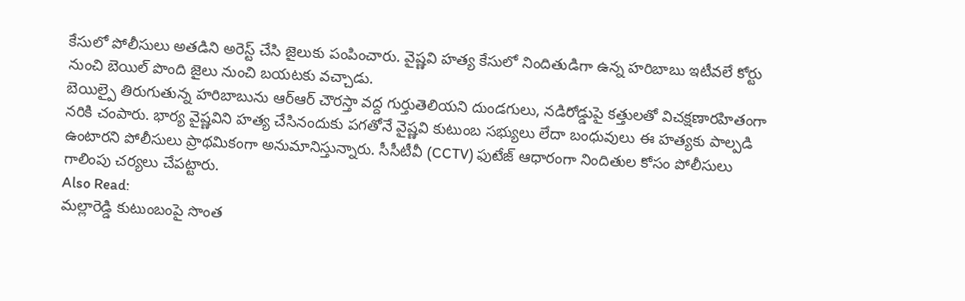కేసులో పోలీసులు అతడిని అరెస్ట్ చేసి జైలుకు పంపించారు. వైష్ణవి హత్య కేసులో నిందితుడిగా ఉన్న హరిబాబు ఇటీవలే కోర్టు నుంచి బెయిల్ పొంది జైలు నుంచి బయటకు వచ్చాడు.
బెయిల్పై తిరుగుతున్న హరిబాబును ఆర్ఆర్ చౌరస్తా వద్ద గుర్తుతెలియని దుండగులు, నడిరోడ్డుపై కత్తులతో విచక్షణారహితంగా నరికి చంపారు. భార్య వైష్ణవిని హత్య చేసినందుకు పగతోనే వైష్ణవి కుటుంబ సభ్యులు లేదా బంధువులు ఈ హత్యకు పాల్పడి ఉంటారని పోలీసులు ప్రాథమికంగా అనుమానిస్తున్నారు. సీసీటీవీ (CCTV) ఫుటేజ్ ఆధారంగా నిందితుల కోసం పోలీసులు గాలింపు చర్యలు చేపట్టారు.
Also Read:
మల్లారెడ్డి కుటుంబంపై సొంత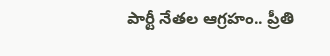పార్టీ నేతల ఆగ్రహం.. ప్రీతి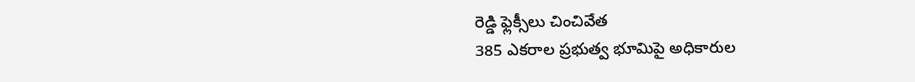రెడ్డి ఫ్లెక్సీలు చించివేత
385 ఎకరాల ప్రభుత్వ భూమిపై అధికారుల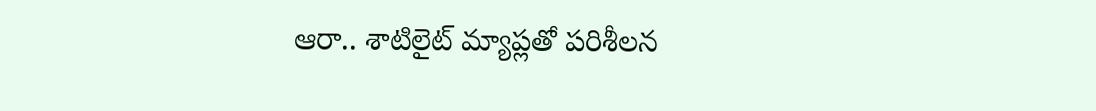ఆరా.. శాటిలైట్ మ్యాప్లతో పరిశీలన